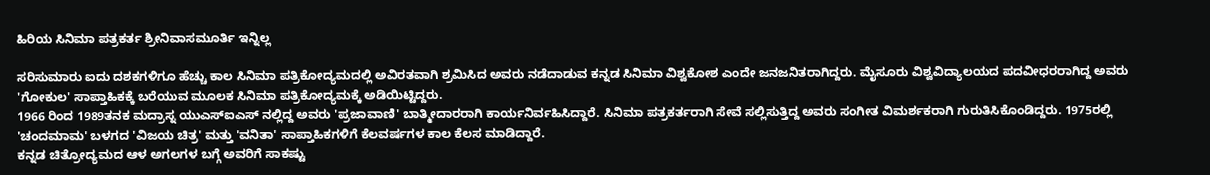ಹಿರಿಯ ಸಿನಿಮಾ ಪತ್ರಕರ್ತ ಶ್ರೀನಿವಾಸಮೂರ್ತಿ ಇನ್ನಿಲ್ಲ

ಸರಿಸುಮಾರು ಐದು ದಶಕಗಳಿಗೂ ಹೆಚ್ಚು ಕಾಲ ಸಿನಿಮಾ ಪತ್ರಿಕೋದ್ಯಮದಲ್ಲಿ ಅವಿರತವಾಗಿ ಶ್ರಮಿಸಿದ ಅವರು ನಡೆದಾಡುವ ಕನ್ನಡ ಸಿನಿಮಾ ವಿಶ್ವಕೋಶ ಎಂದೇ ಜನಜನಿತರಾಗಿದ್ದರು. ಮೈಸೂರು ವಿಶ್ವವಿದ್ಯಾಲಯದ ಪದವೀಧರರಾಗಿದ್ದ ಅವರು 'ಗೋಕುಲ' ಸಾಪ್ತಾಹಿಕಕ್ಕೆ ಬರೆಯುವ ಮೂಲಕ ಸಿನಿಮಾ ಪತ್ರಿಕೋದ್ಯಮಕ್ಕೆ ಅಡಿಯಿಟ್ಟಿದ್ದರು.
1966 ರಿಂದ 1989ತನಕ ಮದ್ರಾಸ್ನ ಯುಎಸ್ಐಎಸ್ ನಲ್ಲಿದ್ದ ಅವರು 'ಪ್ರಜಾವಾಣಿ' ಬಾತ್ಮೀದಾರರಾಗಿ ಕಾರ್ಯನಿರ್ವಹಿಸಿದ್ದಾರೆ. ಸಿನಿಮಾ ಪತ್ರಕರ್ತರಾಗಿ ಸೇವೆ ಸಲ್ಲಿಸುತ್ತಿದ್ದ ಅವರು ಸಂಗೀತ ವಿಮರ್ಶಕರಾಗಿ ಗುರುತಿಸಿಕೊಂಡಿದ್ದರು. 1975ರಲ್ಲಿ 'ಚಂದಮಾಮ' ಬಳಗದ 'ವಿಜಯ ಚಿತ್ರ' ಮತ್ತು 'ವನಿತಾ' ಸಾಪ್ತಾಹಿಕಗಳಿಗೆ ಕೆಲವರ್ಷಗಳ ಕಾಲ ಕೆಲಸ ಮಾಡಿದ್ದಾರೆ.
ಕನ್ನಡ ಚಿತ್ರೋದ್ಯಮದ ಆಳ ಅಗಲಗಳ ಬಗ್ಗೆ ಅವರಿಗೆ ಸಾಕಷ್ಟು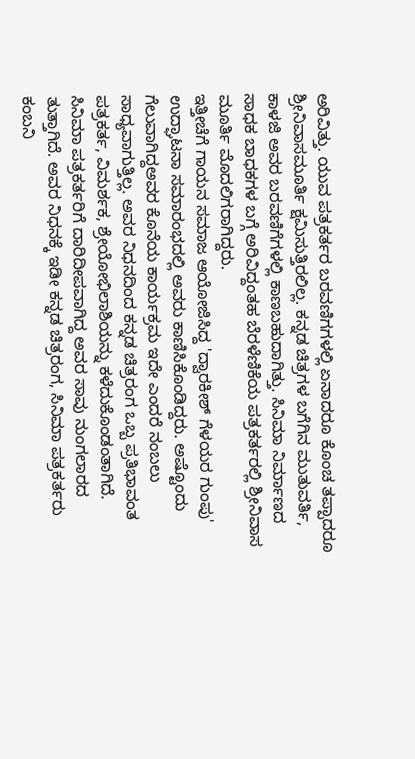ಅರಿವಿತ್ತು. ಯುವ ಪತ್ರಕರ್ತರ ಬರವಣಿಗಗಳಲ್ಲಿ ಏನಾದರೂ ಕೊಂಚ ತಪ್ಪಾದರೂ ಶ್ರೀನಿವಾಸಮೂರ್ತಿ ಕ್ಷಮಿಸುತ್ತಿರಲಿಲ್ಲ. ಕನ್ನಡ ಚಿತ್ರಗಳ ಬಗೆಗಿನ ಮುತುವರ್ತಿ, ಕಾಳಜಿ ಅವರ ಬರವಣಿಗೆಗಳಲ್ಲಿ ಕಾಣಬಹುದಾಗಿತ್ತು. ಸಿನಿಮಾ ನಿರ್ಮಾಣದ ಸಾಧಕ ಬಾಧಕಗಳ ಬಗ್ಗೆ ಅರಿವಿದ್ದಂತಹ ಬೆರಳೆಣಿಕೆಯ ಪತ್ರಕರ್ತರಲ್ಲಿ ಶ್ರೀನಿವಾಸ ಮೂರ್ತಿ ಮೊದಲಿಗರಾಗಿದ್ದರು.
ಇತ್ತೀಚೆಗೆ ಗಾಯನ ಸಮಾಜ ಆಯೋಜಿಸಿದ್ದ 'ದ್ವಾರಕೀಶ್ ಗೆಳಯರ ಗುಂಪು' ಉದ್ಘಾಟನಾ ಸಮಾರಂಭದಲ್ಲಿ ಅವರು ಕಾಣಿಸಿಕೊಂಡಿದ್ದರು. ಅಷ್ಟೊಂದು ಗೆಲುವಾಗಿದ್ದಅವರ ಕೊನೆಯ ಕಾರ್ಯಕ್ರಮ ಇದೇ ಎಂದರೆ ನಂಬಲು ಸಾಧ್ಯವಾಗುತ್ತಿಲ್ಲ. ಅವರ ನಿಧನದಿಂದ ಕನ್ನಡ ಚಿತ್ರರಂಗ ಒಬ್ಬ ಪ್ರತಿಭಾವಂತ ಪತ್ರಕರ್ತ, ವಿಮರ್ಶಕ, ಶ್ರೇಯೋಭಿಲಾಶಿಯನ್ನು ಕಳೆದುಕೊಂಡಂತಾಗಿದೆ.
ಸಿನಿಮಾ ಪತ್ರಕರ್ತರಿಗೆ ದಾರಿದೀಪವಾಗಿದ್ದ ಅವರ ಸಾವು ನುಂಗಲಾರದ ತುತ್ತಾಗಿದೆ. ಅವರ ನಿಧನಕ್ಕೆ ಇಡೀ ಕನ್ನಡ ಚಿತ್ರರಂಗ, ಸಿನಿಮಾ ಪತ್ರಕರ್ತರು ಕಂಬನಿ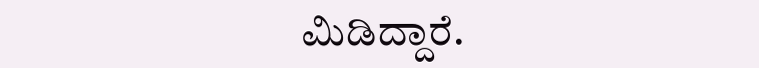ಮಿಡಿದ್ದಾರೆ.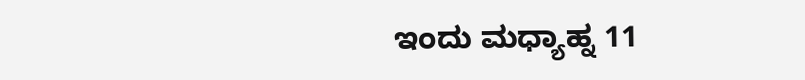ಇಂದು ಮಧ್ಯಾಹ್ನ 11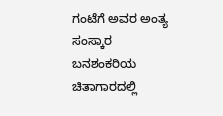ಗಂಟೆಗೆ ಅವರ ಅಂತ್ಯ ಸಂಸ್ಕಾರ ಬನಶಂಕರಿಯ ಚಿತಾಗಾರದಲ್ಲಿ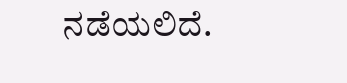ನಡೆಯಲಿದೆ.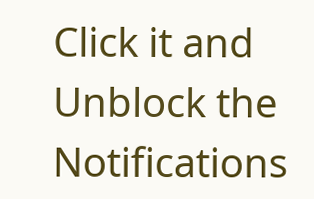Click it and Unblock the Notifications